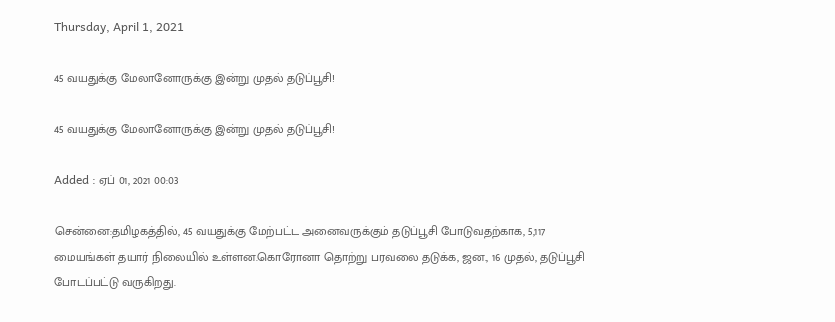Thursday, April 1, 2021

45 வயதுக்கு மேலானோருக்கு இன்று முதல் தடுப்பூசி!

45 வயதுக்கு மேலானோருக்கு இன்று முதல் தடுப்பூசி!

Added : ஏப் 01, 2021 00:03

சென்னை:தமிழகத்தில், 45 வயதுக்கு மேற்பட்ட அனைவருக்கும் தடுப்பூசி போடுவதற்காக, 5,117 மையங்கள் தயார் நிலையில் உள்ளன.கொரோனா தொற்று பரவலை தடுக்க, ஜன., 16 முதல், தடுப்பூசி போடப்பட்டு வருகிறது.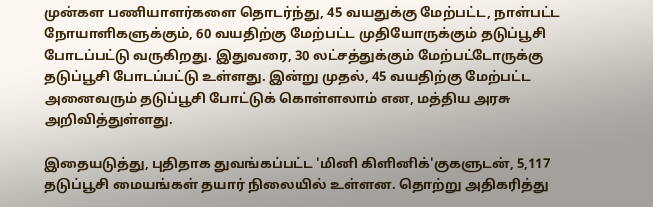முன்கள பணியாளர்களை தொடர்ந்து, 45 வயதுக்கு மேற்பட்ட, நாள்பட்ட நோயாளிகளுக்கும், 60 வயதிற்கு மேற்பட்ட முதியோருக்கும் தடுப்பூசி போடப்பட்டு வருகிறது. இதுவரை, 30 லட்சத்துக்கும் மேற்பட்டோருக்கு தடுப்பூசி போடப்பட்டு உள்ளது. இன்று முதல், 45 வயதிற்கு மேற்பட்ட அனைவரும் தடுப்பூசி போட்டுக் கொள்ளலாம் என, மத்திய அரசு அறிவித்துள்ளது.

இதையடுத்து, புதிதாக துவங்கப்பட்ட 'மினி கிளினிக்'குகளுடன், 5,117 தடுப்பூசி மையங்கள் தயார் நிலையில் உள்ளன. தொற்று அதிகரித்து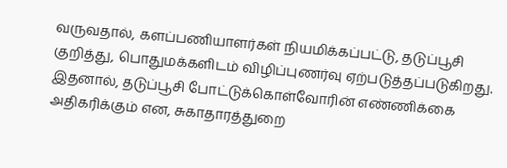வருவதால், களப்பணியாளர்கள் நியமிக்கப்பட்டு, தடுப்பூசி குறித்து, பொதுமக்களிடம் விழிப்புணர்வு ஏற்படுத்தப்படுகிறது. இதனால், தடுப்பூசி போட்டுக்கொள்வோரின் எண்ணிக்கை அதிகரிக்கும் என, சுகாதாரத்துறை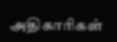அதிகாரிகள்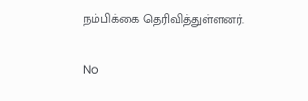நம்பிக்கை தெரிவித்துள்ளனர்.

No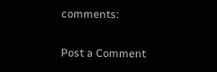comments:

Post a Comment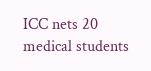ICC nets 20 medical students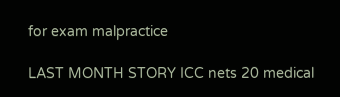for exam malpractice

LAST MONTH STORY ICC nets 20 medical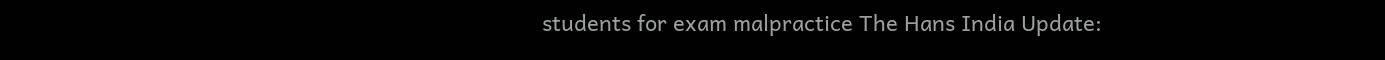students for exam malpractice The Hans India Update: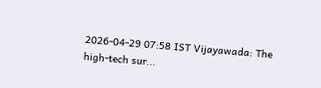2026-04-29 07:58 IST Vijayawada: The high-tech sur...